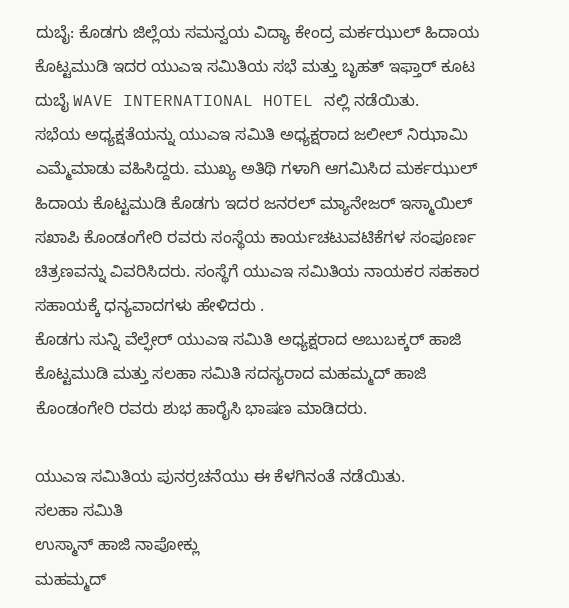ದುಬೈ: ಕೊಡಗು ಜಿಲ್ಲೆಯ ಸಮನ್ವಯ ವಿದ್ಯಾ ಕೇಂದ್ರ ಮರ್ಕಝುಲ್ ಹಿದಾಯ ಕೊಟ್ಟಮುಡಿ ಇದರ ಯುಎಇ ಸಮಿತಿಯ ಸಭೆ ಮತ್ತು ಬೃಹತ್ ಇಫ್ತಾರ್ ಕೂಟ ದುಬೈ WAVE INTERNATIONAL HOTEL ನಲ್ಲಿ ನಡೆಯಿತು.
ಸಭೆಯ ಅಧ್ಯಕ್ಷತೆಯನ್ನು ಯುಎಇ ಸಮಿತಿ ಅಧ್ಯಕ್ಷರಾದ ಜಲೀಲ್ ನಿಝಾಮಿ ಎಮ್ಮೆಮಾಡು ವಹಿಸಿದ್ದರು. ಮುಖ್ಯ ಅತಿಥಿ ಗಳಾಗಿ ಆಗಮಿಸಿದ ಮರ್ಕಝುಲ್ ಹಿದಾಯ ಕೊಟ್ಟಮುಡಿ ಕೊಡಗು ಇದರ ಜನರಲ್ ಮ್ಯಾನೇಜರ್ ಇಸ್ಮಾಯಿಲ್ ಸಖಾಪಿ ಕೊಂಡಂಗೇರಿ ರವರು ಸಂಸ್ಥೆಯ ಕಾರ್ಯಚಟುವಟಿಕೆಗಳ ಸಂಪೂರ್ಣ ಚಿತ್ರಣವನ್ನು ವಿವರಿಸಿದರು. ಸಂಸ್ಥೆಗೆ ಯುಎಇ ಸಮಿತಿಯ ನಾಯಕರ ಸಹಕಾರ ಸಹಾಯಕ್ಕೆ ಧನ್ಯವಾದಗಳು ಹೇಳಿದರು .
ಕೊಡಗು ಸುನ್ನಿ ವೆಲ್ಫೇರ್ ಯುಎಇ ಸಮಿತಿ ಅಧ್ಯಕ್ಷರಾದ ಅಬುಬಕ್ಕರ್ ಹಾಜಿ ಕೊಟ್ಟಮುಡಿ ಮತ್ತು ಸಲಹಾ ಸಮಿತಿ ಸದಸ್ಯರಾದ ಮಹಮ್ಮದ್ ಹಾಜಿ ಕೊಂಡಂಗೇರಿ ರವರು ಶುಭ ಹಾರೈಸಿ ಭಾಷಣ ಮಾಡಿದರು.

ಯುಎಇ ಸಮಿತಿಯ ಪುನರ್ರಚನೆಯು ಈ ಕೆಳಗಿನಂತೆ ನಡೆಯಿತು.
ಸಲಹಾ ಸಮಿತಿ
ಉಸ್ಮಾನ್ ಹಾಜಿ ನಾಪೋಕ್ಲು
ಮಹಮ್ಮದ್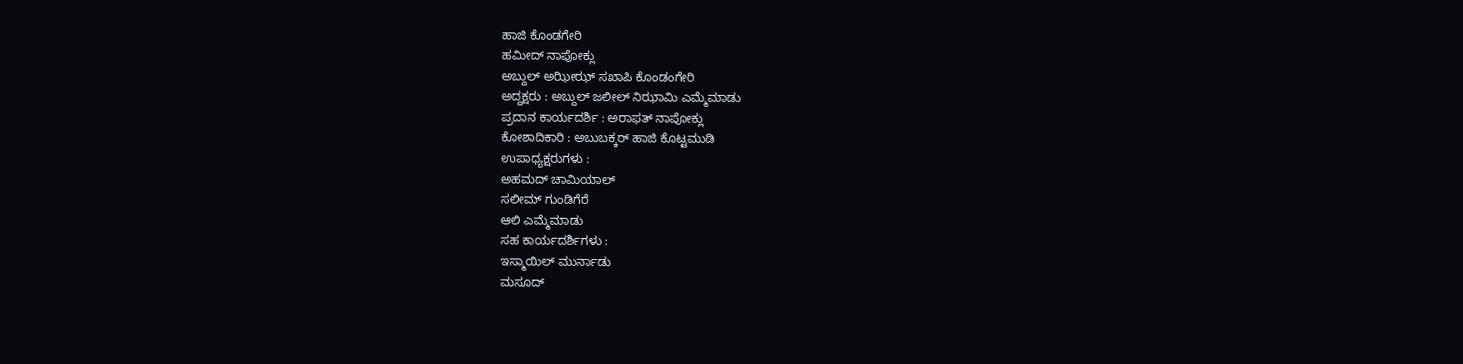ಹಾಜಿ ಕೊಂಡಗೇರಿ
ಹಮೀದ್ ನಾಪೋಕ್ಲು
ಅಬ್ದುಲ್ ಅಝೀಝ್ ಸಖಾಪಿ ಕೊಂಡಂಗೇರಿ
ಅದ್ದಕ್ಷರು : ಅಬ್ದುಲ್ ಜಲೀಲ್ ನಿಝಾಮಿ ಎಮ್ಮೆಮಾಡು
ಪ್ರದಾನ ಕಾರ್ಯದರ್ಶಿ : ಅರಾಫತ್ ನಾಪೋಕ್ಲು
ಕೋಶಾದಿಕಾರಿ : ಅಬುಬಕ್ಕರ್ ಹಾಜಿ ಕೊಟ್ಟಮುಡಿ
ಉಪಾಧ್ಯಕ್ಷರುಗಳು :
ಅಹಮದ್ ಚಾಮಿಯಾಲ್
ಸಲೀಮ್ ಗುಂಡಿಗೆರೆ
ಆಲಿ ಎಮ್ಮೆಮಾಡು
ಸಹ ಕಾರ್ಯದರ್ಶಿಗಳು :
ಇಸ್ಮಾಯಿಲ್ ಮುರ್ನಾಡು
ಮಸೂದ್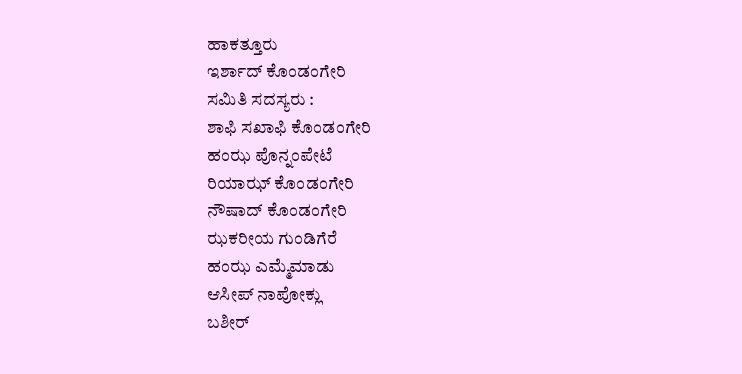ಹಾಕತ್ತೂರು
ಇರ್ಶಾದ್ ಕೊಂಡಂಗೇರಿ
ಸಮಿತಿ ಸದಸ್ಯರು :
ಶಾಫಿ ಸಖಾಫಿ ಕೊಂಡಂಗೇರಿ
ಹಂಝ ಪೊನ್ನಂಪೇಟೆ
ರಿಯಾಝ್ ಕೊಂಡಂಗೇರಿ
ನೌಷಾದ್ ಕೊಂಡಂಗೇರಿ
ಝಕರೀಯ ಗುಂಡಿಗೆರೆ
ಹಂಝ ಎಮ್ಮೆಮಾಡು
ಆಸೀಪ್ ನಾಪೋಕ್ಲು
ಬಶೀರ್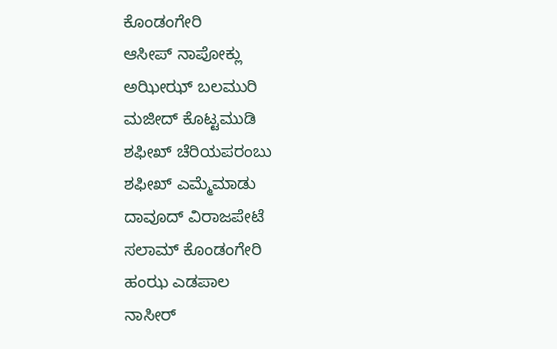ಕೊಂಡಂಗೇರಿ
ಆಸೀಪ್ ನಾಪೋಕ್ಲು
ಅಝೀಝ್ ಬಲಮುರಿ
ಮಜೀದ್ ಕೊಟ್ಟಮುಡಿ
ಶಫೀಖ್ ಚೆರಿಯಪರಂಬು
ಶಫೀಖ್ ಎಮ್ಮೆಮಾಡು
ದಾವೂದ್ ವಿರಾಜಪೇಟೆ
ಸಲಾಮ್ ಕೊಂಡಂಗೇರಿ
ಹಂಝ ಎಡಪಾಲ
ನಾಸೀರ್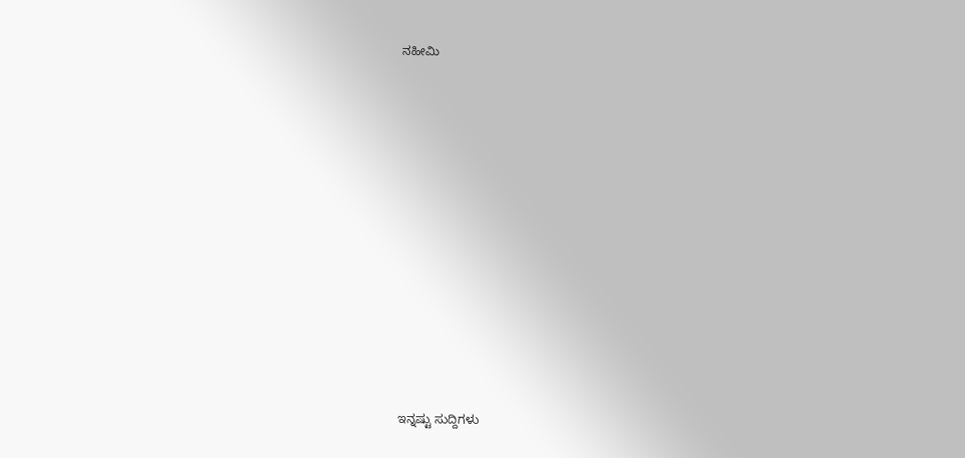ನಹೀಮಿ















ಇನ್ನಷ್ಟು ಸುದ್ದಿಗಳು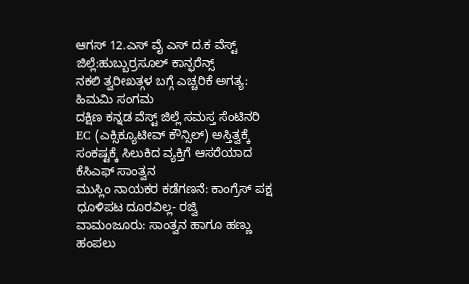ಆಗಸ್ 12.ಎಸ್ ವೈ ಎಸ್ ದ.ಕ ವೆಸ್ಟ್ ಜಿಲ್ಲೆ:ಹುಬ್ಬುರ್ರಸೂಲ್ ಕಾನ್ಫರೆನ್ಸ್
ನಕಲಿ ತ್ವರೀಖತ್ಗಳ ಬಗ್ಗೆ ಎಚ್ಚರಿಕೆ ಅಗತ್ಯ: ಹಿಮಮಿ ಸಂಗಮ
ದಕ್ಷಿಣ ಕನ್ನಡ ವೆಸ್ಟ್ ಜಿಲ್ಲೆ ಸಮಸ್ತ ಸೆಂಟಿನರಿ EC (ಎಕ್ಸಿಕ್ಯೂಟೀವ್ ಕೌನ್ಸಿಲ್) ಅಸ್ತಿತ್ವಕ್ಕೆ
ಸಂಕಷ್ಟಕ್ಕೆ ಸಿಲುಕಿದ ವ್ಯಕ್ತಿಗೆ ಆಸರೆಯಾದ ಕೆಸಿಎಫ್ ಸಾಂತ್ವನ
ಮುಸ್ಲಿಂ ನಾಯಕರ ಕಡೆಗಣನೆ: ಕಾಂಗ್ರೆಸ್ ಪಕ್ಷ ಧೂಳಿಪಟ ದೂರವಿಲ್ಲ- ರಜ್ವಿ
ವಾಮಂಜೂರು: ಸಾಂತ್ವನ ಹಾಗೂ ಹಣ್ಣು ಹಂಪಲು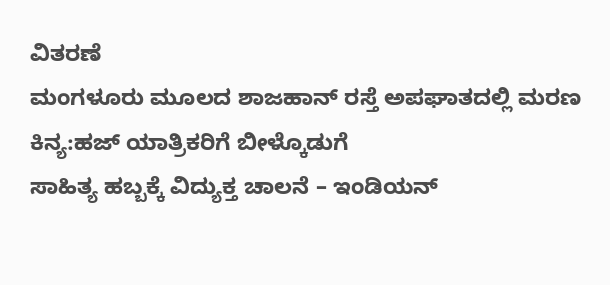ವಿತರಣೆ
ಮಂಗಳೂರು ಮೂಲದ ಶಾಜಹಾನ್ ರಸ್ತೆ ಅಪಘಾತದಲ್ಲಿ ಮರಣ
ಕಿನ್ಯ:ಹಜ್ ಯಾತ್ರಿಕರಿಗೆ ಬೀಳ್ಕೊಡುಗೆ
ಸಾಹಿತ್ಯ ಹಬ್ಬಕ್ಕೆ ವಿದ್ಯುಕ್ತ ಚಾಲನೆ – ಇಂಡಿಯನ್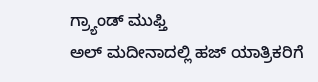ಗ್ರ್ಯಾಂಡ್ ಮುಫ್ತಿ
ಅಲ್ ಮದೀನಾದಲ್ಲಿ ಹಜ್ ಯಾತ್ರಿಕರಿಗೆ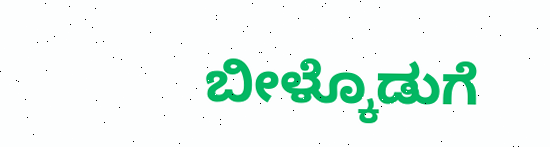ಬೀಳ್ಕೊಡುಗೆ